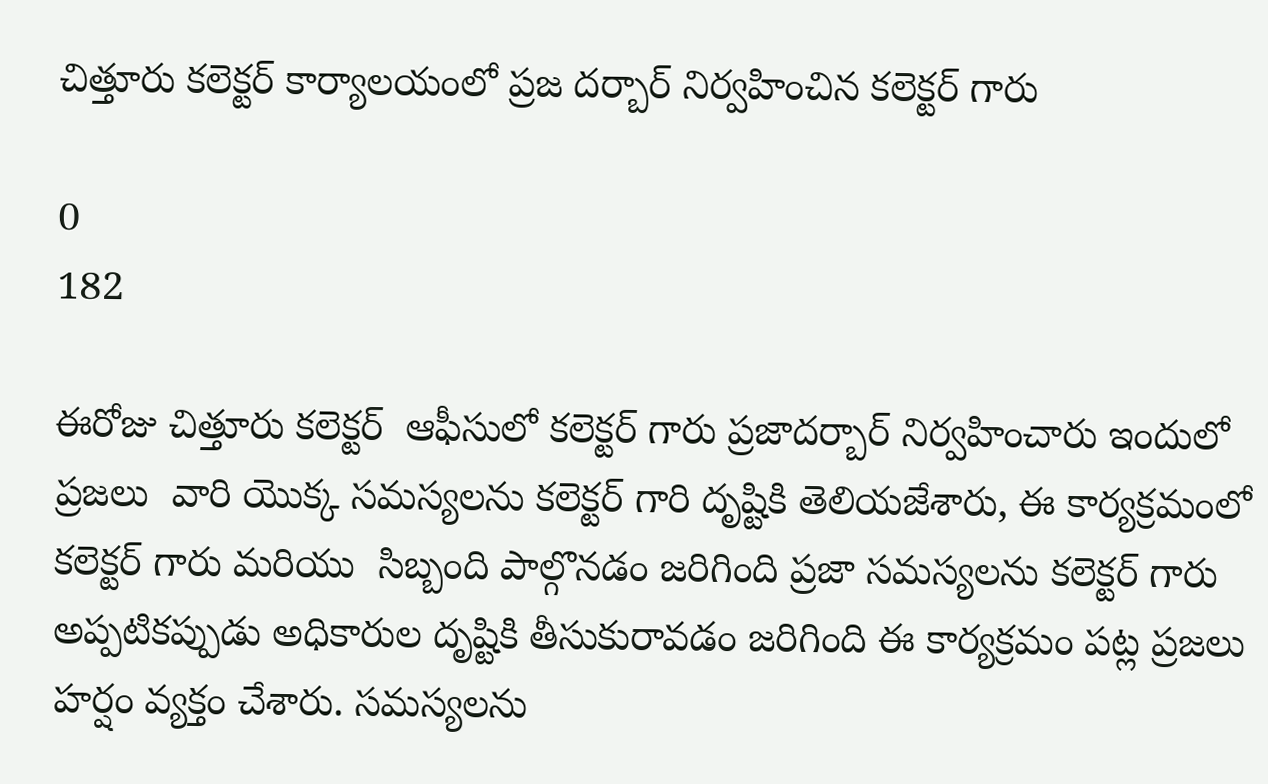చిత్తూరు కలెక్టర్ కార్యాలయంలో ప్రజ దర్బార్ నిర్వహించిన కలెక్టర్ గారు

0
182

ఈరోజు చిత్తూరు కలెక్టర్  ఆఫీసులో కలెక్టర్ గారు ప్రజాదర్బార్ నిర్వహించారు ఇందులో ప్రజలు  వారి యొక్క సమస్యలను కలెక్టర్ గారి దృష్టికి తెలియజేశారు, ఈ కార్యక్రమంలో కలెక్టర్ గారు మరియు  సిబ్బంది పాల్గొనడం జరిగింది ప్రజా సమస్యలను కలెక్టర్ గారు  అప్పటికప్పుడు అధికారుల దృష్టికి తీసుకురావడం జరిగింది ఈ కార్యక్రమం పట్ల ప్రజలు హర్షం వ్యక్తం చేశారు. సమస్యలను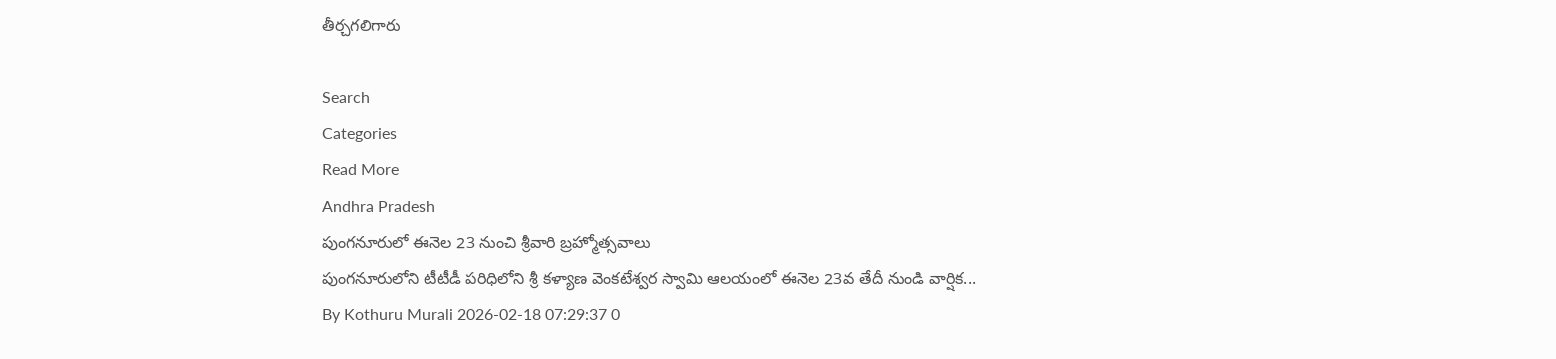తీర్చగలిగారు

Search
Categories
Read More
Andhra Pradesh
పుంగనూరులో ఈనెల 23 నుంచి శ్రీవారి బ్రహ్మోత్సవాలు
పుంగనూరులోని టీటీడీ పరిధిలోని శ్రీ కళ్యాణ వెంకటేశ్వర స్వామి ఆలయంలో ఈనెల 23వ తేదీ నుండి వార్షిక...
By Kothuru Murali 2026-02-18 07:29:37 0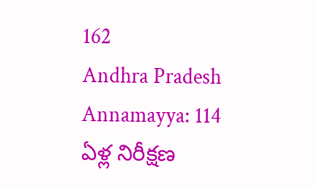162
Andhra Pradesh
Annamayya: 114 ఏళ్ల నిరీక్షణ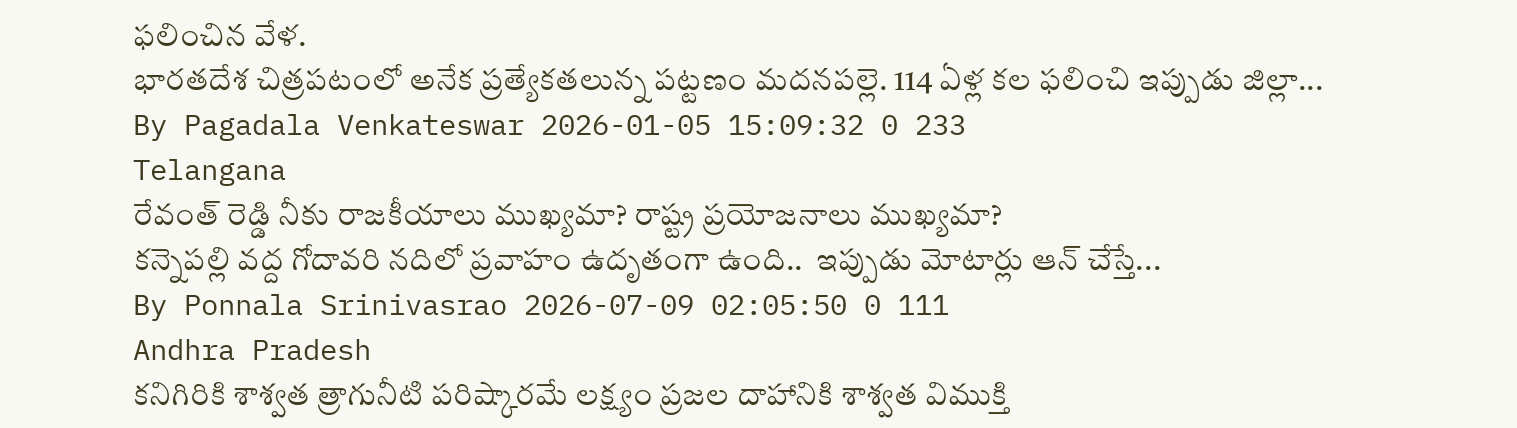ఫలించిన వేళ.
భారతదేశ చిత్రపటంలో అనేక ప్రత్యేకతలున్న పట్టణం మదనపల్లె. 114 ఏళ్ల కల ఫలించి ఇప్పుడు జిల్లా...
By Pagadala Venkateswar 2026-01-05 15:09:32 0 233
Telangana
రేవంత్ రెడ్డి నీకు రాజకీయాలు ముఖ్యమా? రాష్ట్ర ప్రయోజనాలు ముఖ్యమా?
కన్నెపల్లి వద్ద గోదావరి నదిలో ప్రవాహం ఉదృతంగా ఉంది..  ఇప్పుడు మోటార్లు ఆన్ చేస్తే...
By Ponnala Srinivasrao 2026-07-09 02:05:50 0 111
Andhra Pradesh
కనిగిరికి శాశ్వత త్రాగునీటి పరిష్కారమే లక్ష్యం ప్రజల దాహానికి శాశ్వత విముక్తి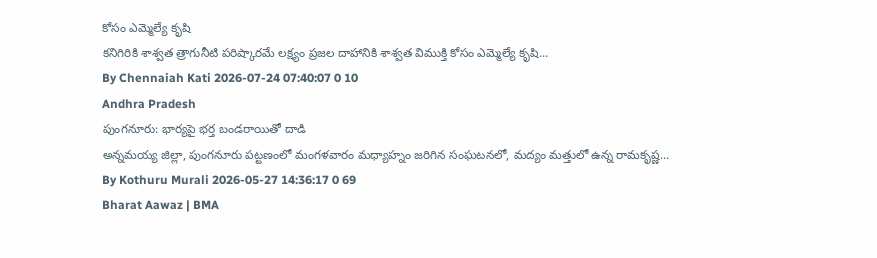కోసం ఎమ్మెల్యే కృషి
కనిగిరికి శాశ్వత త్రాగునీటి పరిష్కారమే లక్ష్యం ప్రజల దాహానికి శాశ్వత విముక్తి కోసం ఎమ్మెల్యే కృషి...
By Chennaiah Kati 2026-07-24 07:40:07 0 10
Andhra Pradesh
పుంగనూరు: భార్యపై భర్త బండరాయితో దాడి
అన్నమయ్య జిల్లా, పుంగనూరు పట్టణంలో మంగళవారం మధ్యాహ్నం జరిగిన సంఘటనలో, మద్యం మత్తులో ఉన్న రామకృష్ణ...
By Kothuru Murali 2026-05-27 14:36:17 0 69
Bharat Aawaz | BMA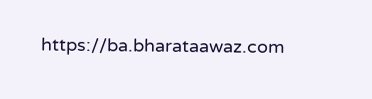https://ba.bharataawaz.com